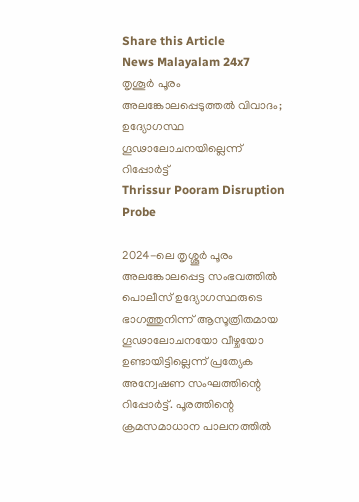Share this Article
News Malayalam 24x7
തൃശൂര്‍ പൂരം അലങ്കോലപ്പെടുത്തല്‍ വിവാദം; ഉദ്യോഗസ്ഥ ഗൂഢാലോചനയില്ലെന്ന് റിപ്പോര്‍ട്ട്
Thrissur Pooram Disruption Probe

2024-ലെ തൃശ്ശൂർ പൂരം അലങ്കോലപ്പെട്ട സംഭവത്തിൽ പൊലീസ് ഉദ്യോഗസ്ഥരുടെ ഭാഗത്തുനിന്ന് ആസൂത്രിതമായ ഗൂഢാലോചനയോ വീഴ്ചയോ ഉണ്ടായിട്ടില്ലെന്ന് പ്രത്യേക അന്വേഷണ സംഘത്തിന്റെ റിപ്പോർട്ട്. പൂരത്തിന്റെ ക്രമസമാധാന പാലനത്തിൽ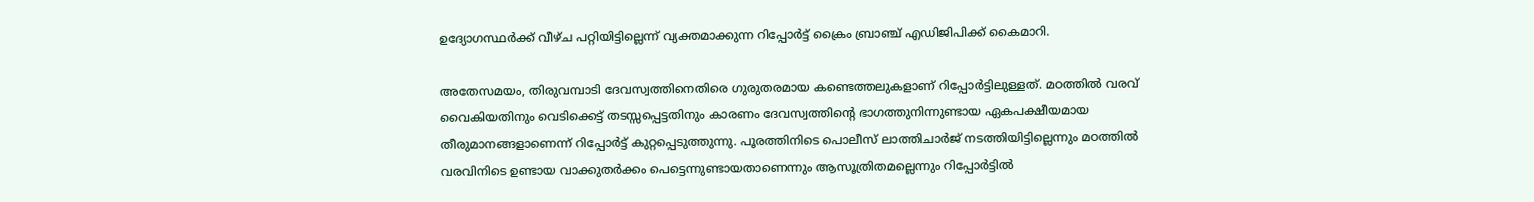ഉദ്യോഗസ്ഥർക്ക് വീഴ്ച പറ്റിയിട്ടില്ലെന്ന് വ്യക്തമാക്കുന്ന റിപ്പോർട്ട് ക്രൈം ബ്രാഞ്ച് എഡിജിപിക്ക് കൈമാറി.

അതേസമയം, തിരുവമ്പാടി ദേവസ്വത്തിനെതിരെ ഗുരുതരമായ കണ്ടെത്തലുകളാണ് റിപ്പോർട്ടിലുള്ളത്. മഠത്തിൽ വരവ് വൈകിയതിനും വെടിക്കെട്ട് തടസ്സപ്പെട്ടതിനും കാരണം ദേവസ്വത്തിന്റെ ഭാഗത്തുനിന്നുണ്ടായ ഏകപക്ഷീയമായ തീരുമാനങ്ങളാണെന്ന് റിപ്പോർട്ട് കുറ്റപ്പെടുത്തുന്നു. പൂരത്തിനിടെ പൊലീസ് ലാത്തിചാർജ് നടത്തിയിട്ടില്ലെന്നും മഠത്തിൽ വരവിനിടെ ഉണ്ടായ വാക്കുതർക്കം പെട്ടെന്നുണ്ടായതാണെന്നും ആസൂത്രിതമല്ലെന്നും റിപ്പോർട്ടിൽ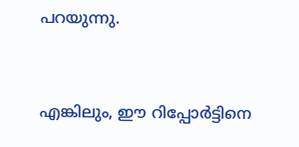പറയുന്നു.


എങ്കിലും, ഈ റിപ്പോർട്ടിനെ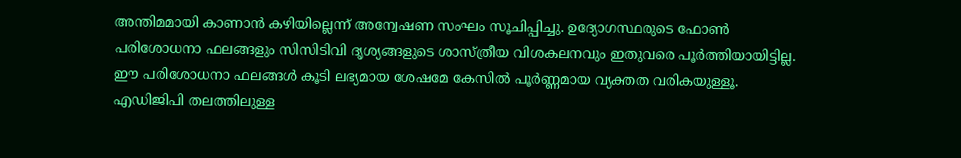അന്തിമമായി കാണാൻ കഴിയില്ലെന്ന് അന്വേഷണ സംഘം സൂചിപ്പിച്ചു. ഉദ്യോഗസ്ഥരുടെ ഫോൺ പരിശോധനാ ഫലങ്ങളും സിസിടിവി ദൃശ്യങ്ങളുടെ ശാസ്ത്രീയ വിശകലനവും ഇതുവരെ പൂർത്തിയായിട്ടില്ല. ഈ പരിശോധനാ ഫലങ്ങൾ കൂടി ലഭ്യമായ ശേഷമേ കേസിൽ പൂർണ്ണമായ വ്യക്തത വരികയുള്ളൂ. എഡിജിപി തലത്തിലുള്ള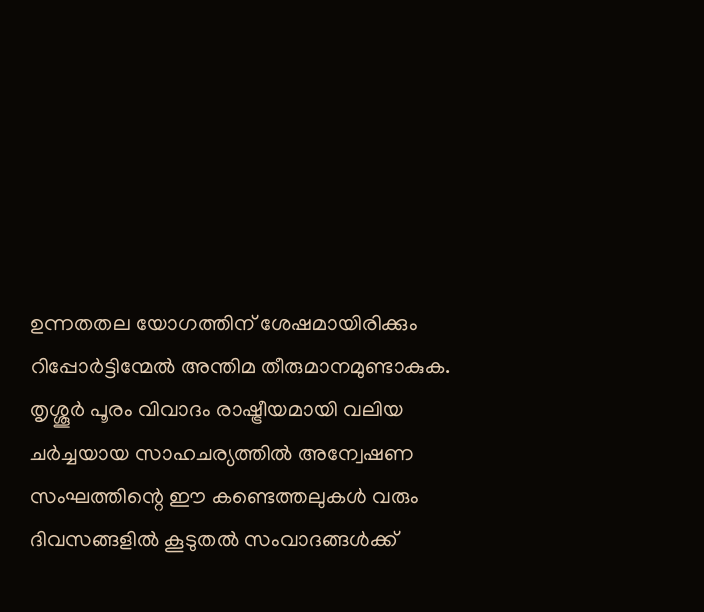ഉന്നതതല യോഗത്തിന് ശേഷമായിരിക്കും റിപ്പോർട്ടിന്മേൽ അന്തിമ തീരുമാനമുണ്ടാകുക. തൃശ്ശൂർ പൂരം വിവാദം രാഷ്ട്രീയമായി വലിയ ചർച്ചയായ സാഹചര്യത്തിൽ അന്വേഷണ സംഘത്തിന്റെ ഈ കണ്ടെത്തലുകൾ വരും ദിവസങ്ങളിൽ കൂടുതൽ സംവാദങ്ങൾക്ക്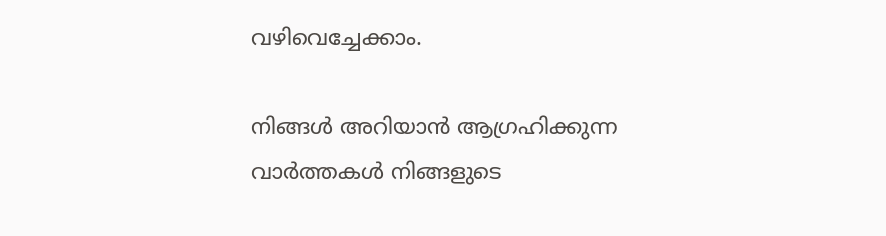വഴിവെച്ചേക്കാം.

നിങ്ങൾ അറിയാൻ ആഗ്രഹിക്കുന്ന വാർത്തകൾ നിങ്ങളുടെ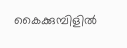കൈക്കുമ്പിളിൽ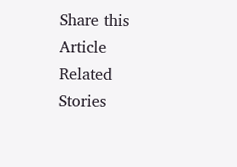Share this Article
Related Stories